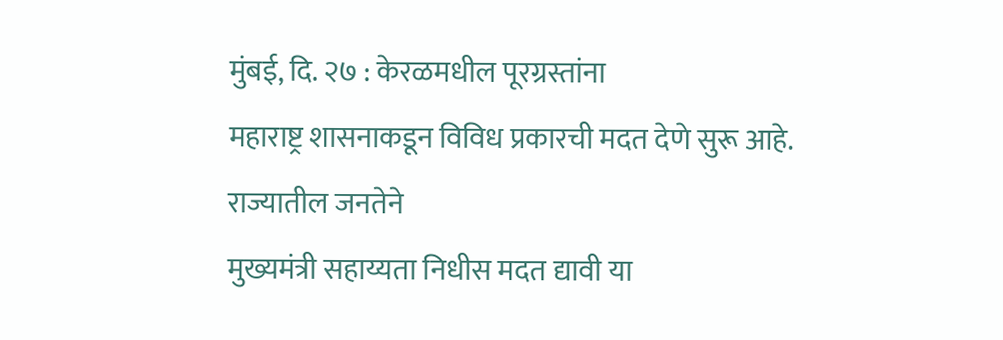मुंबई, दि. २७ : केरळमधील पूरग्रस्तांना
महाराष्ट्र शासनाकडून विविध प्रकारची मदत देणे सुरू आहे. राज्यातील जनतेने
मुख्यमंत्री सहाय्यता निधीस मदत द्यावी या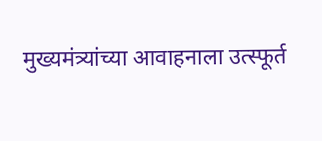मुख्यमंत्र्यांच्या आवाहनाला उत्स्फूर्त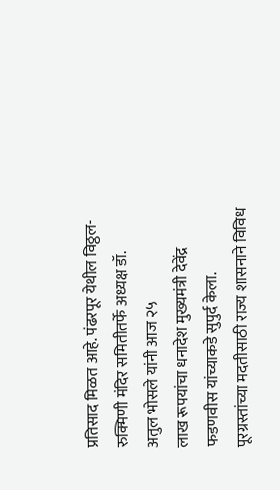प्रतिसाद मिळत आहे. पंढरपूर येथील विठ्ठल-रुक्मिणी मंदिर समितीतर्फे अध्यक्ष डॉ.
अतुल भोसले यांनी आज २५
लाख रूपयांचा धनादेश मुख्यमंत्री देवेंद्र फडणवीस यांच्याकडे सुपुर्द केला.
पूरग्रस्तांच्या मदतीसाठी राज्य शासनाने विविध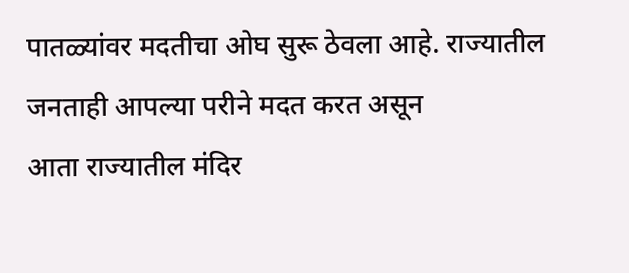पातळ्यांवर मदतीचा ओघ सुरू ठेवला आहे. राज्यातील जनताही आपल्या परीने मदत करत असून
आता राज्यातील मंदिर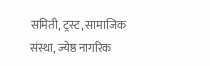समिती, ट्रस्ट, सामाजिक संस्था, ज्येष्ठ नागरिक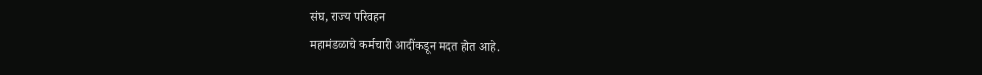संघ, राज्य परिवहन
महामंडळाचे कर्मचारी आदींकडून मदत होत आहे.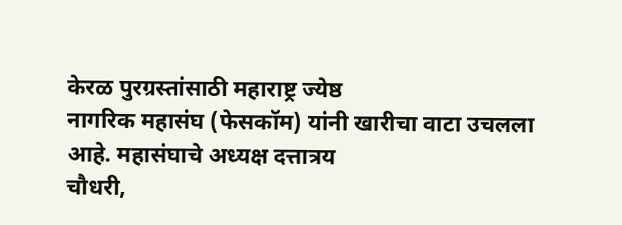केरळ पुरग्रस्तांसाठी महाराष्ट्र ज्येष्ठ
नागरिक महासंघ (फेसकॉम) यांनी खारीचा वाटा उचलला आहे. महासंघाचे अध्यक्ष दत्तात्रय
चौधरी,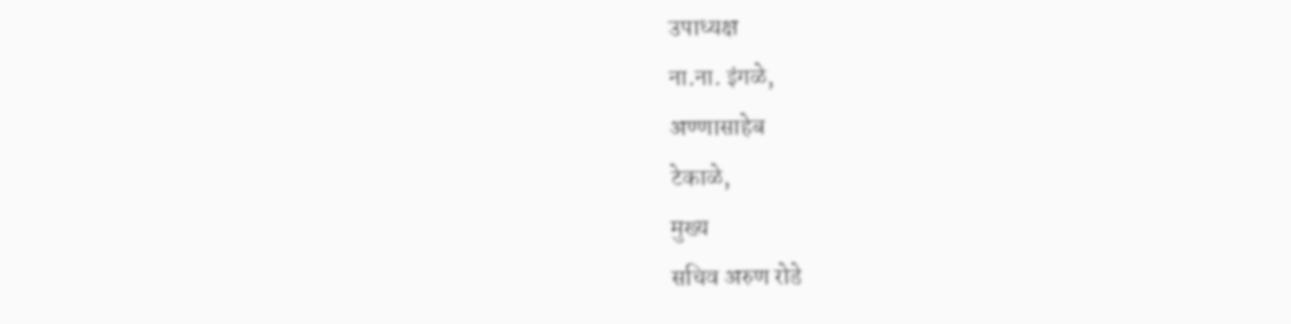उपाध्यक्ष
ना.ना. इंगळे,
अण्णासाहेब
टेकाळे,
मुख्य
सचिव अरुण रोडे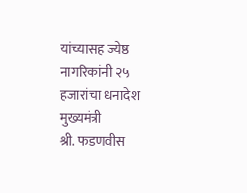यांच्यासह ज्येष्ठ नागरिकांनी २५ हजारांचा धनादेश मुख्यमंत्री
श्री. फडणवीस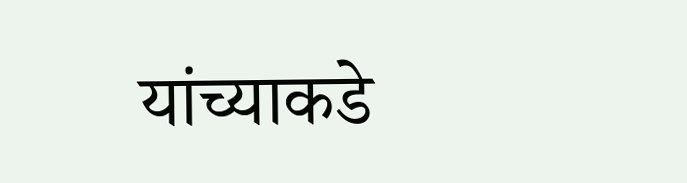यांच्याकडे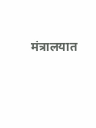मंत्रालयात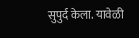सुपुर्द केला. यावेळी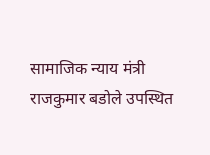सामाजिक न्याय मंत्री
राजकुमार बडोले उपस्थित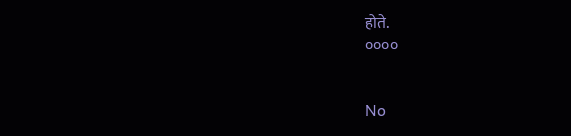होते.
००००


No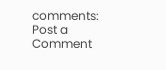comments:
Post a Comment